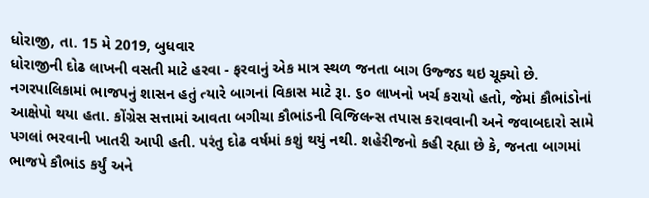ધોરાજી, તા. 15 મે 2019, બુધવાર
ધોરાજીની દોઢ લાખની વસતી માટે હરવા - ફરવાનું એક માત્ર સ્થળ જનતા બાગ ઉજ્જડ થઇ ચૂક્યો છે. નગરપાલિકામાં ભાજપનું શાસન હતું ત્યારે બાગનાં વિકાસ માટે રૂા. ૬૦ લાખનો ખર્ચ કરાયો હતો, જેમાં કૌભાંડોનાં આક્ષેપો થયા હતા. કોંગ્રેસ સત્તામાં આવતા બગીચા કૌભાંડની વિજિલન્સ તપાસ કરાવવાની અને જવાબદારો સામે પગલાં ભરવાની ખાતરી આપી હતી. પરંતુ દોઢ વર્ષમાં કશું થયું નથી. શહેરીજનો કહી રહ્યા છે કે, જનતા બાગમાં ભાજપે કૌભાંડ કર્યું અને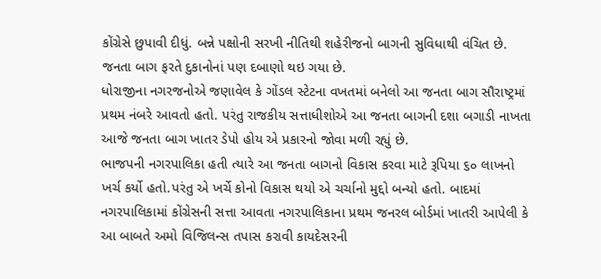કોંગ્રેસે છુપાવી દીધું. બન્ને પક્ષોની સરખી નીતિથી શહેરીજનો બાગની સુવિધાથી વંચિત છે. જનતા બાગ ફરતે દુકાનોનાં પણ દબાણો થઇ ગયા છે.
ધોરાજીના નગરજનોએ જણાવેલ કે ગોંડલ સ્ટેટના વખતમાં બનેલો આ જનતા બાગ સૌરાષ્ટ્રમાં પ્રથમ નંબરે આવતો હતો. પરંતુ રાજકીય સત્તાધીશોએ આ જનતા બાગની દશા બગાડી નાખતા આજે જનતા બાગ ખાતર ડેપો હોય એ પ્રકારનો જોવા મળી રહ્યું છે.
ભાજપની નગરપાલિકા હતી ત્યારે આ જનતા બાગનો વિકાસ કરવા માટે રૂપિયા ૬૦ લાખનો ખર્ચ કર્યો હતો.પરંતુ એ ખર્ચે કોનો વિકાસ થયો એ ચર્ચાનો મુદ્દો બન્યો હતો. બાદમાં નગરપાલિકામાં કોંગ્રેસની સત્તા આવતા નગરપાલિકાના પ્રથમ જનરલ બોર્ડમાં ખાતરી આપેલી કે આ બાબતે અમો વિજિલન્સ તપાસ કરાવી કાયદેસરની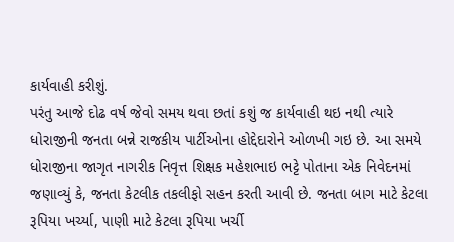કાર્યવાહી કરીશું.
પરંતુ આજે દોઢ વર્ષ જેવો સમય થવા છતાં કશું જ કાર્યવાહી થઇ નથી ત્યારે ધોરાજીની જનતા બન્ને રાજકીય પાર્ટીઓના હોદ્દેદારોને ઓળખી ગઇ છે. આ સમયે ધોરાજીના જાગૃત નાગરીક નિવૃત્ત શિક્ષક મહેશભાઇ ભટ્ટે પોતાના એક નિવેદનમાં જણાવ્યું કે, જનતા કેટલીક તકલીફો સહન કરતી આવી છે. જનતા બાગ માટે કેટલા રૂપિયા ખર્ચ્યા, પાણી માટે કેટલા રૂપિયા ખર્ચી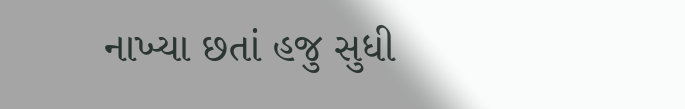નાખ્યા છતાં હજુ સુધી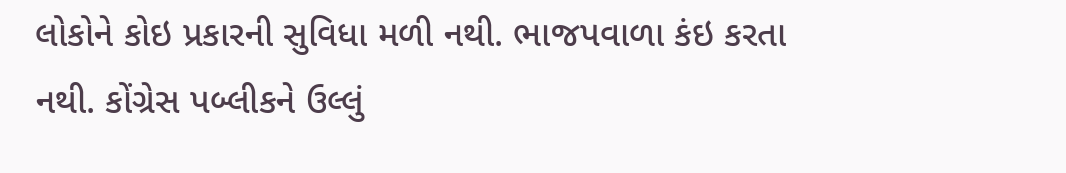લોકોને કોઇ પ્રકારની સુવિધા મળી નથી. ભાજપવાળા કંઇ કરતા નથી. કોંગ્રેસ પબ્લીકને ઉલ્લું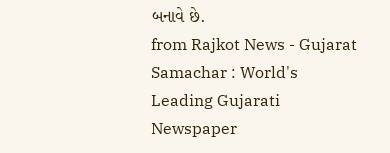બનાવે છે.
from Rajkot News - Gujarat Samachar : World's Leading Gujarati Newspaper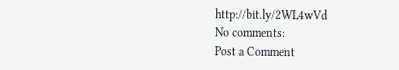http://bit.ly/2WL4wVd
No comments:
Post a Comment